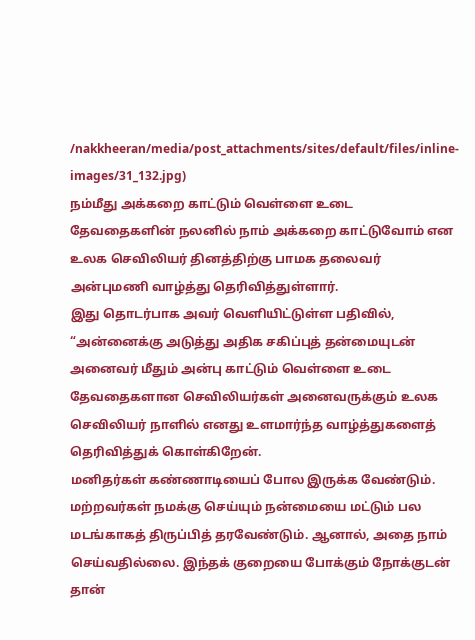/nakkheeran/media/post_attachments/sites/default/files/inline-images/31_132.jpg)
நம்மீது அக்கறை காட்டும் வெள்ளை உடை தேவதைகளின் நலனில் நாம் அக்கறை காட்டுவோம் என உலக செவிலியர் தினத்திற்கு பாமக தலைவர் அன்புமணி வாழ்த்து தெரிவித்துள்ளார்.
இது தொடர்பாக அவர் வெளியிட்டுள்ள பதிவில், “அன்னைக்கு அடுத்து அதிக சகிப்புத் தன்மையுடன் அனைவர் மீதும் அன்பு காட்டும் வெள்ளை உடை தேவதைகளான செவிலியர்கள் அனைவருக்கும் உலக செவிலியர் நாளில் எனது உளமார்ந்த வாழ்த்துகளைத் தெரிவித்துக் கொள்கிறேன்.
மனிதர்கள் கண்ணாடியைப் போல இருக்க வேண்டும். மற்றவர்கள் நமக்கு செய்யும் நன்மையை மட்டும் பல மடங்காகத் திருப்பித் தரவேண்டும். ஆனால், அதை நாம் செய்வதில்லை. இந்தக் குறையை போக்கும் நோக்குடன் தான்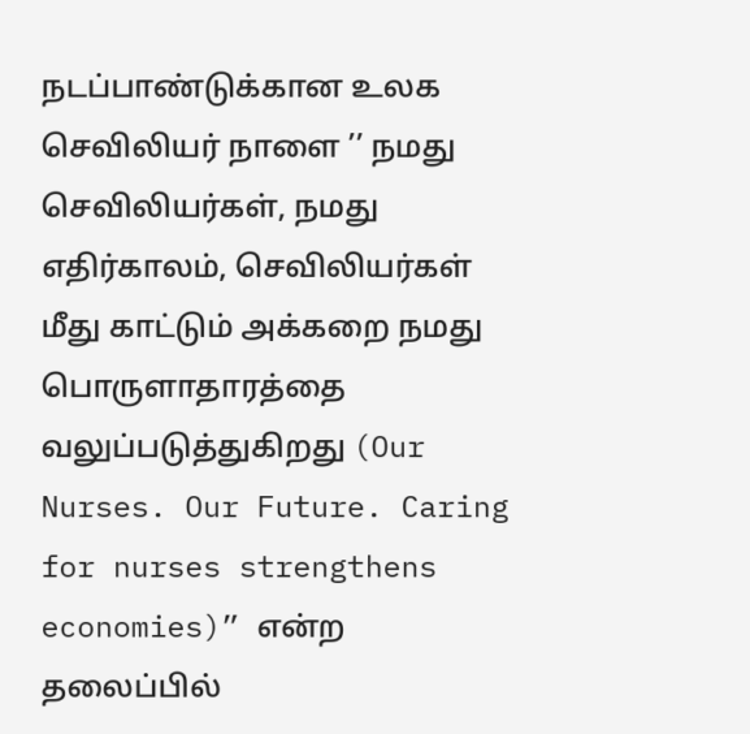நடப்பாண்டுக்கான உலக செவிலியர் நாளை ’’ நமது செவிலியர்கள், நமது எதிர்காலம், செவிலியர்கள் மீது காட்டும் அக்கறை நமது பொருளாதாரத்தை வலுப்படுத்துகிறது (Our Nurses. Our Future. Caring for nurses strengthens economies)” என்ற தலைப்பில்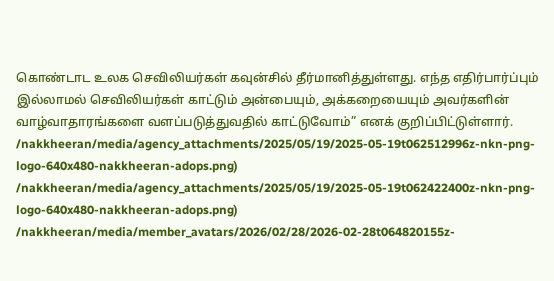கொண்டாட உலக செவிலியர்கள் கவுன்சில் தீர்மானித்துள்ளது. எந்த எதிர்பார்ப்பும் இல்லாமல் செவிலியர்கள் காட்டும் அன்பையும், அக்கறையையும் அவர்களின் வாழ்வாதாரங்களை வளப்படுத்துவதில் காட்டுவோம்” எனக் குறிப்பிட்டுள்ளார்.
/nakkheeran/media/agency_attachments/2025/05/19/2025-05-19t062512996z-nkn-png-logo-640x480-nakkheeran-adops.png)
/nakkheeran/media/agency_attachments/2025/05/19/2025-05-19t062422400z-nkn-png-logo-640x480-nakkheeran-adops.png)
/nakkheeran/media/member_avatars/2026/02/28/2026-02-28t064820155z-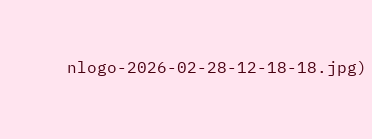nlogo-2026-02-28-12-18-18.jpg)